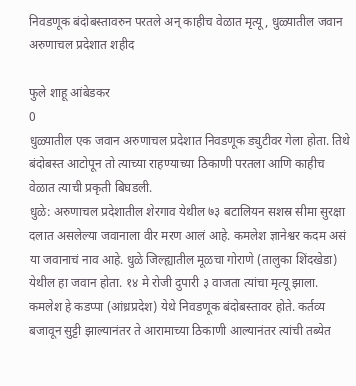निवडणूक बंदोबस्तावरुन परतले अन् काहीच वेळात मृत्यू, धुळ्यातील जवान अरुणाचल प्रदेशात शहीद

फुले शाहू आंबेडकर
0
धुळ्यातील एक जवान अरुणाचल प्रदेशात निवडणूक ड्युटीवर गेला होता. तिथे बंदोबस्त आटोपून तो त्याच्या राहण्याच्या ठिकाणी परतला आणि काहीच वेळात त्याची प्रकृती बिघडली.
धुळे: अरुणाचल प्रदेशातील शेरगाव येथील ७३ बटालियन सशस्र सीमा सुरक्षा दलात असलेल्या जवानाला वीर मरण आलं आहे. कमलेश ज्ञानेश्वर कदम असं या जवानाचं नाव आहे. धुळे जिल्ह्यातील मूळचा गोराणे (तालुका शिंदखेडा) येथील हा जवान होता. १४ मे रोजी दुपारी ३ वाजता त्यांचा मृत्यू झाला. कमलेश हे कडप्पा (आंध्रप्रदेश) येथे निवडणूक बंदोबस्तावर होते. कर्तव्य बजावून सुट्टी झाल्यानंतर ते आरामाच्या ठिकाणी आल्यानंतर त्यांची तब्येत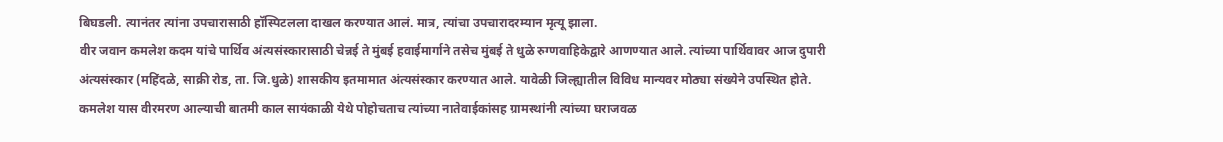बिघडली. त्यानंतर त्यांना उपचारासाठी हॉस्पिटलला दाखल करण्यात आलं. मात्र, त्यांचा उपचारादरम्यान मृत्यू झाला.
वीर जवान कमलेश कदम यांचे पार्थिव अंत्यसंस्कारासाठी चेन्नई ते मुंबई हवाईमार्गाने तसेच मुंबई ते धुळे रुग्णवाहिकेद्वारे आणण्यात आले. त्यांच्या पार्थिवावर आज दुपारी अंत्यसंस्कार (महिंदळे, साक्री रोड, ता. जि.धुळे) शासकीय इतमामात अंत्यसंस्कार करण्यात आले. यावेळी जिल्ह्यातील विविध मान्यवर मोठ्या संख्येने उपस्थित होते.
कमलेश यास वीरमरण आल्याची बातमी काल सायंकाळी येथे पोहोचताच त्यांच्या नातेवाईकांसह ग्रामस्थांनी त्यांच्या घराजवळ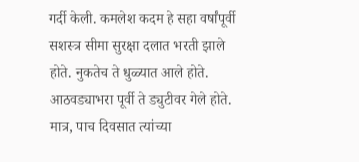गर्दी केली. कमलेश कदम हे सहा वर्षांपूर्वी सशस्त्र सीमा सुरक्षा दलात भरती झाले होते. नुकतेच ते धुळ्यात आले होते. आठवड्याभरा पूर्वी ते ड्युटीवर गेले होते. मात्र, पाच दिवसात त्यांच्या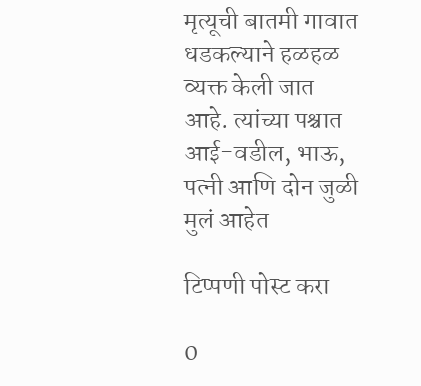मृत्यूची बातमी गावात धडकल्याने हळहळ व्यक्त केली जात आहे. त्यांच्या पश्चात आई-वडील, भाऊ, पत्नी आणि दोन जुळी मुलं आहेत

टिप्पणी पोस्ट करा

0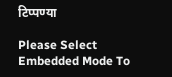टिप्पण्या

Please Select Embedded Mode To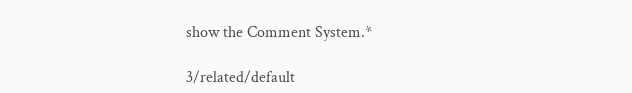show the Comment System.*

3/related/default